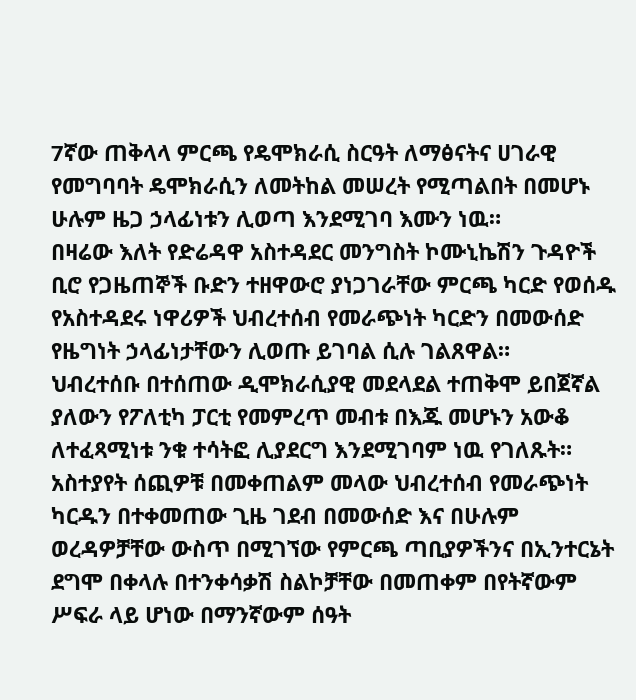7ኛው ጠቅላላ ምርጫ የዴሞክራሲ ስርዓት ለማፅናትና ሀገራዊ የመግባባት ዴሞክራሲን ለመትከል መሠረት የሚጣልበት በመሆኑ ሁሉም ዜጋ ኃላፊነቱን ሊወጣ እንደሚገባ እሙን ነዉ።
በዛሬው እለት የድሬዳዋ አስተዳደር መንግስት ኮሙኒኬሽን ጉዳዮች ቢሮ የጋዜጠኞች ቡድን ተዘዋውሮ ያነጋገራቸው ምርጫ ካርድ የወሰዱ የአስተዳደሩ ነዋሪዎች ህብረተሰብ የመራጭነት ካርድን በመውሰድ የዜግነት ኃላፊነታቸውን ሊወጡ ይገባል ሲሉ ገልጸዋል።
ህብረተሰቡ በተሰጠው ዲሞክራሲያዊ መደላደል ተጠቅሞ ይበጀኛል ያለውን የፖለቲካ ፓርቲ የመምረጥ መብቱ በእጁ መሆኑን አውቆ ለተፈጻሚነቱ ንቁ ተሳትፎ ሊያደርግ እንደሚገባም ነዉ የገለጹት።
አስተያየት ሰጪዎቹ በመቀጠልም መላው ህብረተሰብ የመራጭነት ካርዱን በተቀመጠው ጊዜ ገደብ በመውሰድ እና በሁሉም ወረዳዎቻቸው ውስጥ በሚገኘው የምርጫ ጣቢያዎችንና በኢንተርኔት ደግሞ በቀላሉ በተንቀሳቃሽ ስልኮቻቸው በመጠቀም በየትኛውም ሥፍራ ላይ ሆነው በማንኛውም ሰዓት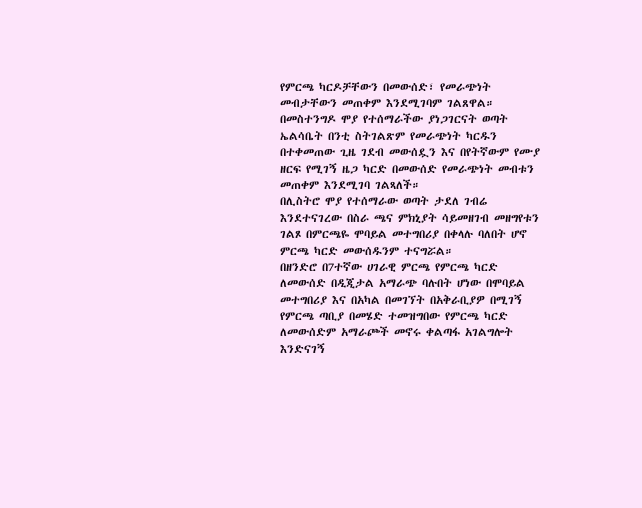የምርጫ ካርዶቻቸውን በመውሰድ፣ የመራጭነት መብታቸውን መጠቀም እንደሚገባም ገልጸዋል።
በመስተንግዶ ሞያ የተሰማራችው ያነጋገርናት ወጣት ኤልሳቤት በንቲ ስትገልጽም የመራጭነት ካርዱን በተቀመጠው ጊዜ ገደብ መውሰዷን እና በየትኛውም የሙያ ዘርፍ የሚገኝ ዜጋ ካርድ በመውሰድ የመራጭነት መብቱን መጠቀም እንደሚገባ ገልጻለች።
በሊስትሮ ሞያ የተሰማራው ወጣት ታደለ ገብሬ እንደተናገረው በስራ ጫና ምክኒያት ሳይመዘገብ መዘግየቱን ገልጾ በምርጫዬ ሞባይል መተግበሪያ በቀላሉ ባለበት ሆኖ ምርጫ ካርድ መውሰዱንም ተናግሯል።
በዘንድሮ በ7ተኛው ሀገራዊ ምርጫ የምርጫ ካርድ ለመውሰድ በዲጂታል አማራጭ ባሉበት ሆነው በሞባይል መተግበሪያ እና በአካል በመገኘት በአቅራቢያዎ በሚገኝ የምርጫ ጣቢያ በመሄድ ተመዝግበው የምርጫ ካርድ ለመውሰድም አማራጮች መኖሩ ቀልጣፋ አገልግሎት እንድናገኝ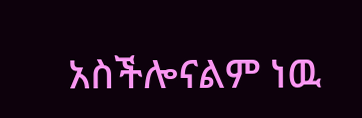አስችሎናልም ነዉ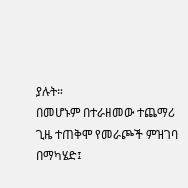ያሉት።
በመሆኑም በተራዘመው ተጨማሪ ጊዜ ተጠቅሞ የመራጮች ምዝገባ በማካሄድ፤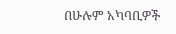በሁሉም አካባቢዎች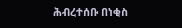ሕብረተሰቡ በነቂስ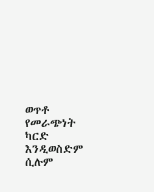ወጥቶ የመራጭነት ካርድ እንዲወስድም ሲሉም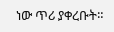ነው ጥሪ ያቀረቡት።